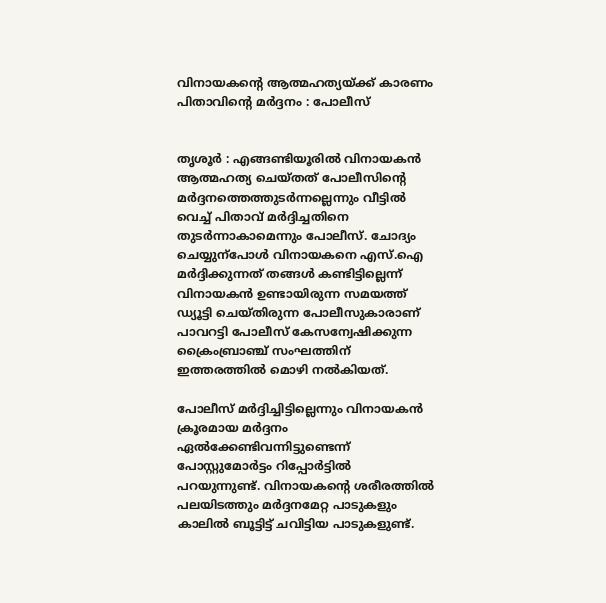വിനായകന്റെ ആത്മഹത്യയ്ക്ക് കാരണം പിതാവിന്റെ മർ‍ദ്ദനം : പോലീസ്


തൃശൂർ‍ : എങ്ങണ്ടിയൂരിൽ‍ വിനായകൻ‍ ആത്മഹത്യ ചെയ്തത് പോലീസിന്റെ മർ‍ദ്ദനത്തെത്തുടർ‍ന്നല്ലെന്നും വീട്ടിൽ‍ വെച്ച് പിതാവ് മർ‍ദ്ദിച്ചതിനെ തുടർ‍ന്നാകാമെന്നും പോലീസ്. ചോദ്യം ചെയ്യുന്പോൾ‍ വിനായകനെ എസ്‌.ഐ മർ‍ദ്ദിക്കുന്നത് തങ്ങൾ‍ കണ്ടിട്ടില്ലെന്ന് വിനായകൻ‍ ഉണ്ടായിരുന്ന സമയത്ത് ഡ്യൂട്ടി ചെയ്തിരുന്ന പോലീസുകാരാണ് പാവറട്ടി പോലീസ് കേസന്വേഷിക്കുന്ന ക്രൈംബ്രാഞ്ച്‌ സംഘത്തിന് ഇത്തരത്തിൽ‍ മൊഴി നൽ‍കിയത്.

പോലീസ് മർ‍ദ്ദിച്ചിട്ടില്ലെന്നും വിനായകൻ ക്രൂരമായ മർ‍ദ്ദനം ഏൽ‍ക്കേണ്ടിവന്നിട്ടുണ്ടെന്ന് പോസ്റ്റുമോർ‍ട്ടം റിപ്പോർ‍ട്ടിൽ‍ പറയുന്നുണ്ട്. വിനായകന്റെ ശരീരത്തിൽ‍ പലയിടത്തും മർ‍ദ്ദനമേറ്റ പാടുകളും കാലിൽ‍ ബൂട്ടിട്ട് ചവിട്ടിയ പാടുകളുണ്ട്.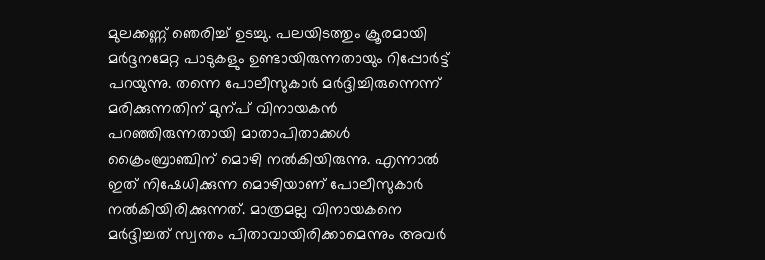മുലക്കണ്ണ് ഞെരിച്ച് ഉടച്ചു. പലയിടത്തും ക്രൂരമായി മർ‍ദ്ദനമേറ്റ പാടുകളും ഉണ്ടായിരുന്നതായും റിപ്പോർ‍ട്ട് പറയുന്നു. തന്നെ പോലീസുകാർ‍ മർ‍ദ്ദിച്ചിരുന്നെന്ന് മരിക്കുന്നതിന് മുന്പ് വിനായകൻ‍ പറഞ്ഞിരുന്നതായി മാതാപിതാക്കൾ‍ ക്രൈംബ്രാഞ്ചിന് മൊഴി നൽ‍കിയിരുന്നു. എന്നാൽ‍ ഇത് നിഷേധിക്കുന്ന മൊഴിയാണ് പോലീസുകാർ‍ നൽ‍കിയിരിക്കുന്നത്. മാത്രമല്ല വിനായകനെ മർ‍ദ്ദിച്ചത് സ്വന്തം പിതാവായിരിക്കാമെന്നും അവർ‍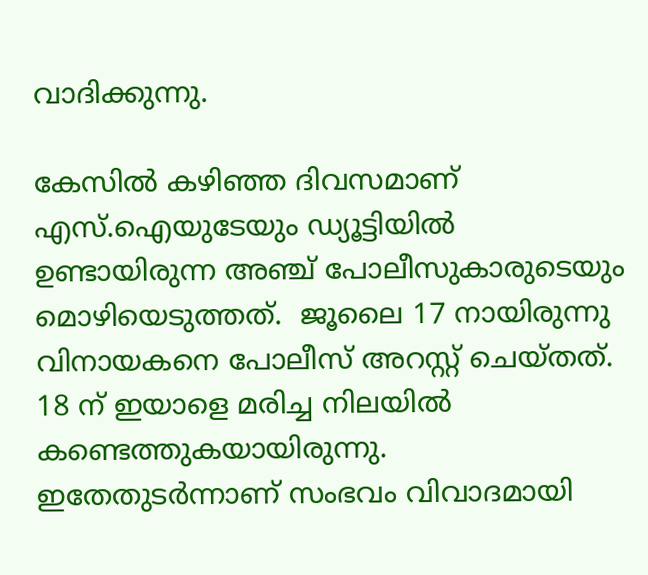വാദിക്കുന്നു.

കേസിൽ‍ കഴിഞ്ഞ ദിവസമാണ് എസ്.ഐയുടേയും ഡ്യൂട്ടിയിൽ‍ ഉണ്ടായിരുന്ന അഞ്ച് പോലീസുകാരുടെയും മൊഴിയെടുത്തത്.  ജൂലൈ 17 നായിരുന്നു വിനായകനെ പോലീസ് അറസ്റ്റ് ചെയ്തത്. 18 ന് ഇയാളെ മരിച്ച നിലയിൽ‍ കണ്ടെത്തുകയായിരുന്നു. ഇതേതുടർ‍ന്നാണ് സംഭവം വിവാദമായി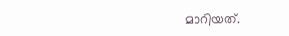മാറിയത്.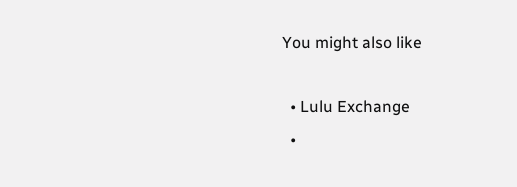You might also like

  • Lulu Exchange
  •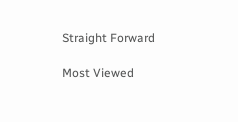Straight Forward

Most Viewed